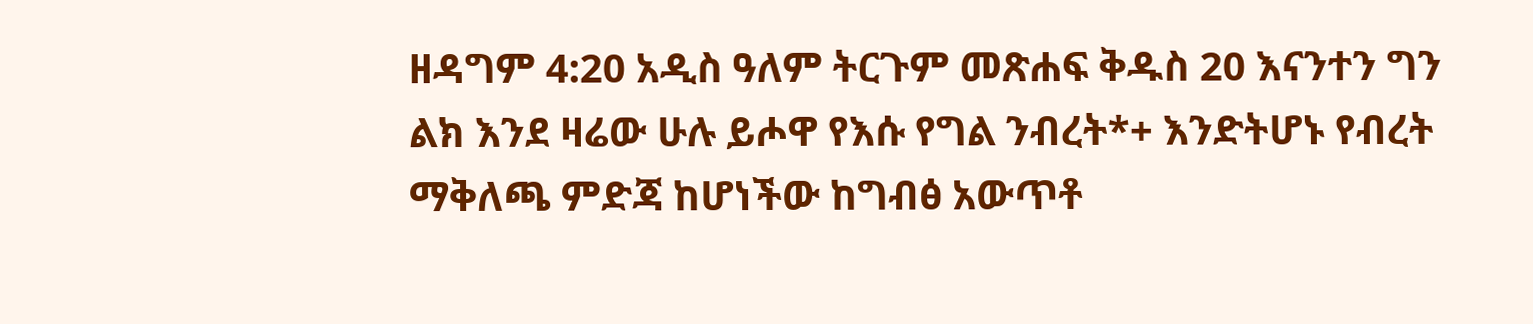ዘዳግም 4:20 አዲስ ዓለም ትርጉም መጽሐፍ ቅዱስ 20 እናንተን ግን ልክ እንደ ዛሬው ሁሉ ይሖዋ የእሱ የግል ንብረት*+ እንድትሆኑ የብረት ማቅለጫ ምድጃ ከሆነችው ከግብፅ አውጥቶ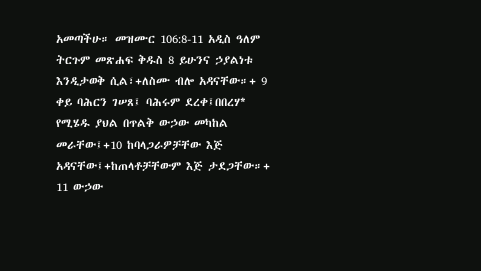አመጣችሁ። መዝሙር 106:8-11 አዲስ ዓለም ትርጉም መጽሐፍ ቅዱስ 8 ይሁንና ኃያልነቱ እንዲታወቅ ሲል፣+ለስሙ ብሎ አዳናቸው።+ 9 ቀይ ባሕርን ገሠጸ፤ ባሕሩም ደረቀ፤በበረሃ* የሚሄዱ ያህል በጥልቅ ውኃው መካከል መራቸው፤+10 ከባላጋራዎቻቸው እጅ አዳናቸው፤+ከጠላቶቻቸውም እጅ ታደጋቸው።+ 11 ውኃው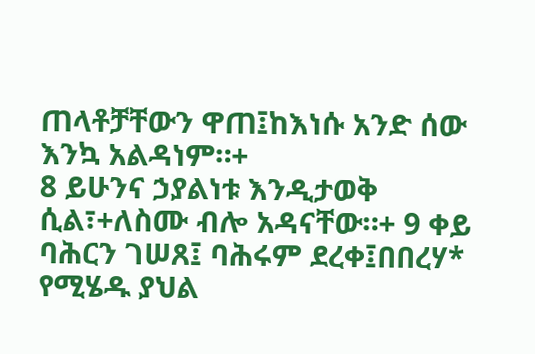ጠላቶቻቸውን ዋጠ፤ከእነሱ አንድ ሰው እንኳ አልዳነም።+
8 ይሁንና ኃያልነቱ እንዲታወቅ ሲል፣+ለስሙ ብሎ አዳናቸው።+ 9 ቀይ ባሕርን ገሠጸ፤ ባሕሩም ደረቀ፤በበረሃ* የሚሄዱ ያህል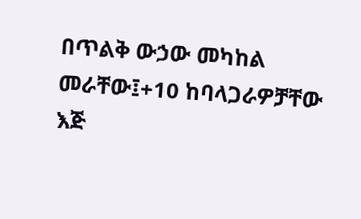በጥልቅ ውኃው መካከል መራቸው፤+10 ከባላጋራዎቻቸው እጅ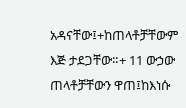አዳናቸው፤+ከጠላቶቻቸውም እጅ ታደጋቸው።+ 11 ውኃው ጠላቶቻቸውን ዋጠ፤ከእነሱ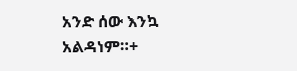አንድ ሰው እንኳ አልዳነም።+